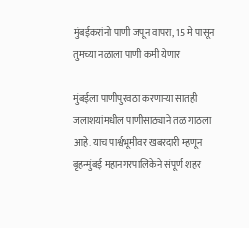मुंबईकरांनो पाणी जपून वापरा, 15 मे पासून तुमच्या नळाला पाणी कमी येणार

मुंबईला पाणीपुरवठा करणाऱ्या सातही जलाशयांमधील पाणीसाठ्याने तळ गाठला आहे. याच पार्श्वभूमीवर खबरदारी म्हणून बृहन्मुंबई महानगरपालिकेने संपूर्ण शहर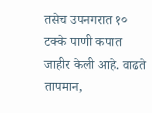तसेच उपनगरात १० टक्के पाणी कपात जाहीर केली आहे. वाढते तापमान,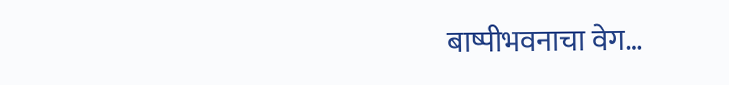बाष्पीभवनाचा वेग…